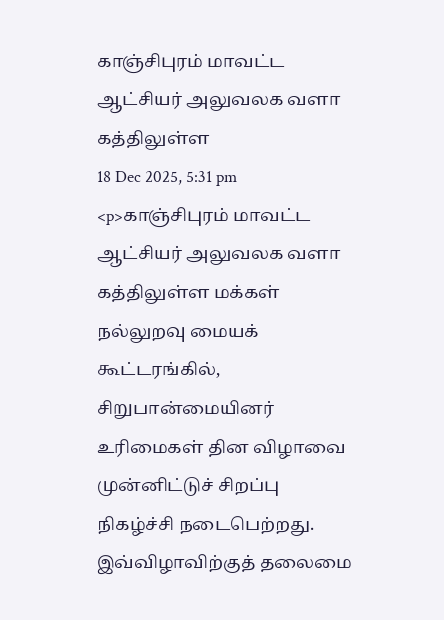காஞ்சிபுரம் மாவட்ட ஆட்சியர் அலுவலக வளா கத்திலுள்ள
18 Dec 2025, 5:31 pm
<p>காஞ்சிபுரம் மாவட்ட ஆட்சியர் அலுவலக வளா கத்திலுள்ள மக்கள் நல்லுறவு மையக் கூட்டரங்கில், சிறுபான்மையினர் உரிமைகள் தின விழாவை முன்னிட்டுச் சிறப்பு நிகழ்ச்சி நடைபெற்றது. இவ்விழாவிற்குத் தலைமை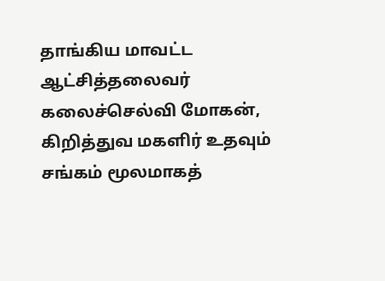தாங்கிய மாவட்ட ஆட்சித்தலைவர் கலைச்செல்வி மோகன், கிறித்துவ மகளிர் உதவும் சங்கம் மூலமாகத்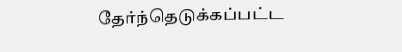தேர்ந்தெடுக்கப்பட்ட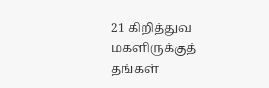21 கிறித்துவ மகளிருக்குத் தங்கள்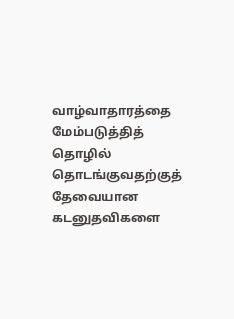வாழ்வாதாரத்தை மேம்படுத்தித் தொழில் தொடங்குவதற்குத் தேவையான கடனுதவிகளை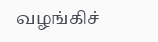வழங்கிச்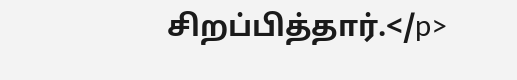சிறப்பித்தார்.</p>